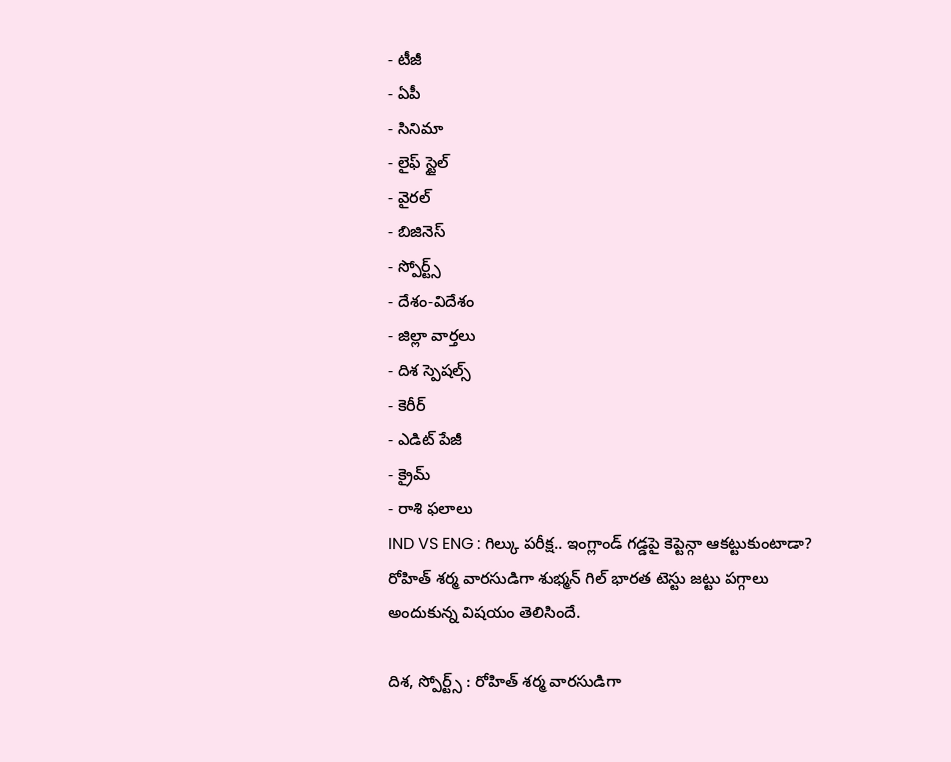- టీజీ
- ఏపీ
- సినిమా
- లైఫ్ స్టైల్
- వైరల్
- బిజినెస్
- స్పోర్ట్స్
- దేశం-విదేశం
- జిల్లా వార్తలు
- దిశ స్పెషల్స్
- కెరీర్
- ఎడిట్ పేజీ
- క్రైమ్
- రాశి ఫలాలు
IND VS ENG : గిల్కు పరీక్ష.. ఇంగ్లాండ్ గడ్డపై కెప్టెన్గా ఆకట్టుకుంటాడా?
రోహిత్ శర్మ వారసుడిగా శుభ్మన్ గిల్ భారత టెస్టు జట్టు పగ్గాలు అందుకున్న విషయం తెలిసిందే.

దిశ, స్పోర్ట్స్ : రోహిత్ శర్మ వారసుడిగా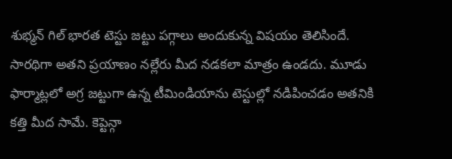శుభ్మన్ గిల్ భారత టెస్టు జట్టు పగ్గాలు అందుకున్న విషయం తెలిసిందే. సారథిగా అతని ప్రయాణం నల్లేరు మీద నడకలా మాత్రం ఉండదు. మూడు ఫార్మాట్లలో అగ్ర జట్టుగా ఉన్న టీమిండియాను టెస్టుల్లో నడిపించడం అతనికి కత్తి మీద సామే. కెప్టెన్గా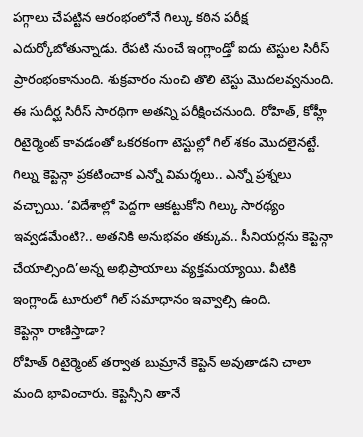పగ్గాలు చేపట్టిన ఆరంభంలోనే గిల్కు కఠిన పరీక్ష ఎదుర్కోబోతున్నాడు. రేపటి నుంచే ఇంగ్లాండ్తో ఐదు టెస్టుల సిరీస్ ప్రారంభంకానుంది. శుక్రవారం నుంచి తొలి టెస్టు మొదలవ్వనుంది. ఈ సుదీర్ఘ సిరీస్ సారథిగా అతన్ని పరీక్షించనుంది. రోహిత్, కోహ్లీ రిటైర్మెంట్ కావడంతో ఒకరకంగా టెస్టుల్లో గిల్ శకం మొదలైనట్టే. గిల్ను కెప్టెన్గా ప్రకటించాక ఎన్నో విమర్శలు.. ఎన్నో ప్రశ్నలు వచ్చాయి. ‘విదేశాల్లో పెద్దగా ఆకట్టుకోని గిల్కు సారథ్యం ఇవ్వడమేంటి?.. అతనికి అనుభవం తక్కువ.. సీనియర్లను కెప్టెన్గా చేయాల్సింది’అన్న అభిప్రాయాలు వ్యక్తమయ్యాయి. వీటికి ఇంగ్లాండ్ టూరులో గిల్ సమాధానం ఇవ్వాల్సి ఉంది.
కెప్టెన్గా రాణిస్తాడా?
రోహిత్ రిటైర్మెంట్ తర్వాత బుమ్రానే కెప్టెన్ అవుతాడని చాలా మంది భావించారు. కెప్టెన్సీని తానే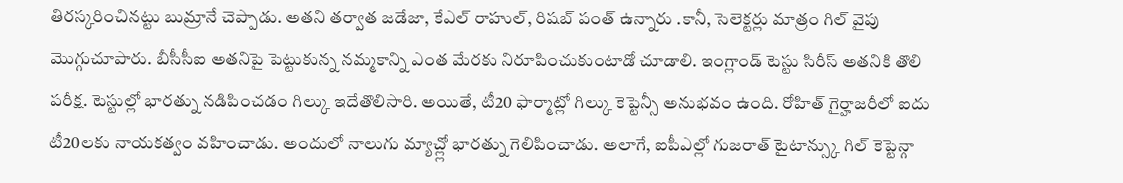తిరస్కరించినట్టు బుమ్రానే చెప్పాడు. అతని తర్వాత జడేజా, కేఎల్ రాహుల్, రిషబ్ పంత్ ఉన్నారు .కానీ, సెలెక్టర్లు మాత్రం గిల్ వైపు మొగ్గుచూపారు. బీసీసీఐ అతనిపై పెట్టుకున్న నమ్మకాన్ని ఎంత మేరకు నిరూపించుకుంటాడో చూడాలి. ఇంగ్లాండ్ టెస్టు సిరీస్ అతనికి తొలి పరీక్ష. టెస్టుల్లో భారత్ను నడిపించడం గిల్కు ఇదేతొలిసారి. అయితే, టీ20 ఫార్మాట్లో గిల్కు కెప్టెన్సీ అనుభవం ఉంది. రోహిత్ గైర్హాజరీలో ఐదు టీ20లకు నాయకత్వం వహించాడు. అందులో నాలుగు మ్యాచ్ల్లో భారత్ను గెలిపించాడు. అలాగే, ఐపీఎల్లో గుజరాత్ టైటాన్స్కు గిల్ కెప్టెన్గా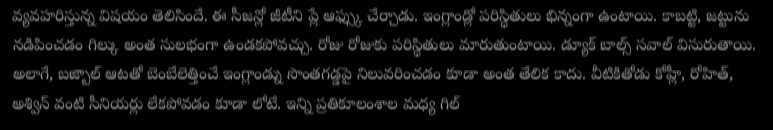వ్యవహరిస్తున్న విషయం తెలిసిందే. ఈ సీజన్లో జీటీని ప్లే ఆఫ్స్కు చేర్చాడు. ఇంగ్లాండ్లో పరిస్థితులు భిన్నంగా ఉంటాయి. కాబట్టి, జట్టును నడిపించడం గిల్కు అంత సులభంగా ఉండకపోవచ్చు. రోజు రోజుకు పరిస్థితులు మారుతుంటాయి. డ్యూక్ బాల్స్ సవాల్ విసురుతాయి. అలాగే, బజ్బాల్ ఆటతో బెంబేలెత్తించే ఇంగ్లాండ్ను సొంతగడ్డపై నిలువరించడం కూడా అంత తేలిక కాదు. వీటికితోడు కోహ్లీ, రోహిత్, అశ్విన్ వంటి సీనియర్లు లేకపోవడం కూడా లోటే. ఇన్ని ప్రతికూలంశాల మధ్య గిల్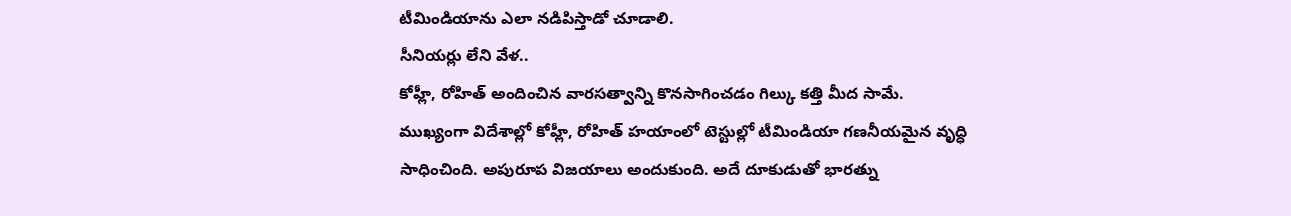టీమిండియాను ఎలా నడిపిస్తాడో చూడాలి.
సీనియర్లు లేని వేళ..
కోహ్లీ, రోహిత్ అందించిన వారసత్వాన్ని కొనసాగించడం గిల్కు కత్తి మీద సామే. ముఖ్యంగా విదేశాల్లో కోహ్లీ, రోహిత్ హయాంలో టెస్టుల్లో టీమిండియా గణనీయమైన వృద్ధి సాధించింది. అపురూప విజయాలు అందుకుంది. అదే దూకుడుతో భారత్ను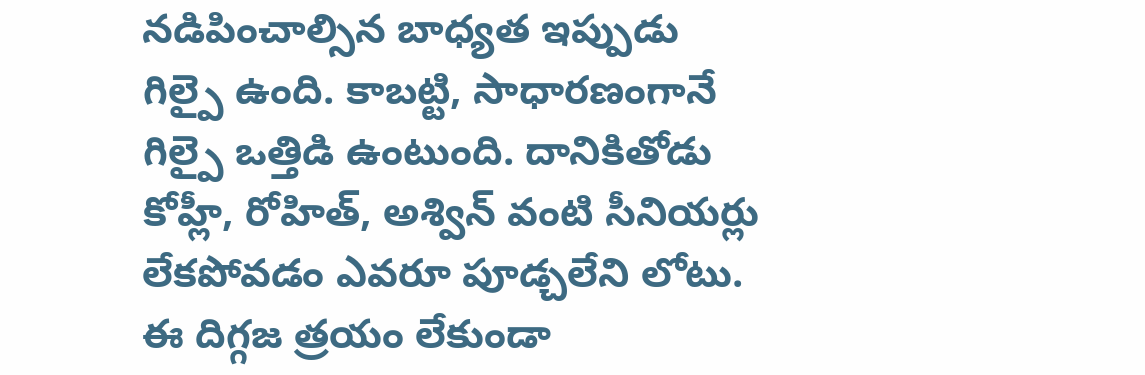నడిపించాల్సిన బాధ్యత ఇప్పుడు గిల్పై ఉంది. కాబట్టి, సాధారణంగానే గిల్పై ఒత్తిడి ఉంటుంది. దానికితోడు కోహ్లీ, రోహిత్, అశ్విన్ వంటి సీనియర్లు లేకపోవడం ఎవరూ పూడ్చలేని లోటు. ఈ దిగ్గజ త్రయం లేకుండా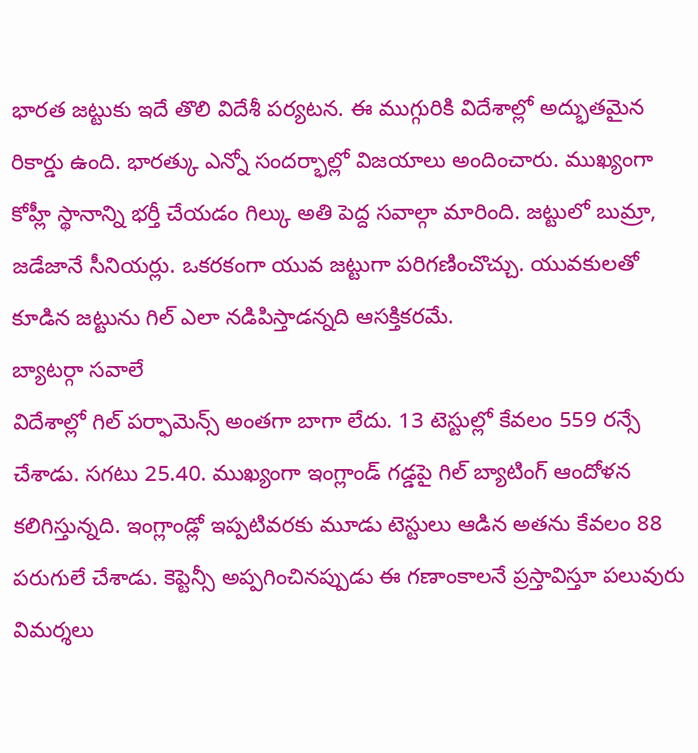భారత జట్టుకు ఇదే తొలి విదేశీ పర్యటన. ఈ ముగ్గురికి విదేశాల్లో అద్భుతమైన రికార్డు ఉంది. భారత్కు ఎన్నో సందర్భాల్లో విజయాలు అందించారు. ముఖ్యంగా కోహ్లీ స్థానాన్ని భర్తీ చేయడం గిల్కు అతి పెద్ద సవాల్గా మారింది. జట్టులో బుమ్రా, జడేజానే సీనియర్లు. ఒకరకంగా యువ జట్టుగా పరిగణించొచ్చు. యువకులతో కూడిన జట్టును గిల్ ఎలా నడిపిస్తాడన్నది ఆసక్తికరమే.
బ్యాటర్గా సవాలే
విదేశాల్లో గిల్ పర్ఫామెన్స్ అంతగా బాగా లేదు. 13 టెస్టుల్లో కేవలం 559 రన్సే చేశాడు. సగటు 25.40. ముఖ్యంగా ఇంగ్లాండ్ గడ్డపై గిల్ బ్యాటింగ్ ఆందోళన కలిగిస్తున్నది. ఇంగ్లాండ్లో ఇప్పటివరకు మూడు టెస్టులు ఆడిన అతను కేవలం 88 పరుగులే చేశాడు. కెప్టెన్సీ అప్పగించినప్పుడు ఈ గణాంకాలనే ప్రస్తావిస్తూ పలువురు విమర్శలు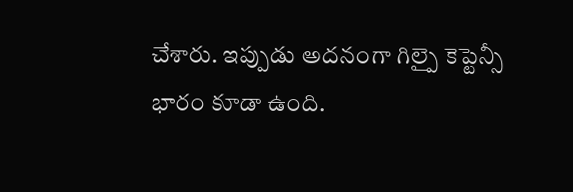చేశారు. ఇప్పుడు అదనంగా గిల్పై కెప్టెన్సీ భారం కూడా ఉంది.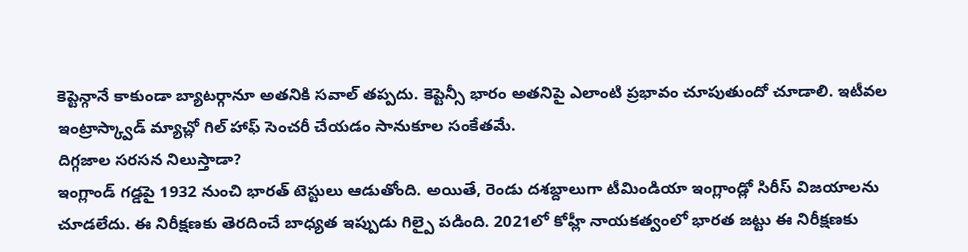కెప్టెన్గానే కాకుండా బ్యాటర్గానూ అతనికి సవాల్ తప్పదు. కెప్టెన్సీ భారం అతనిపై ఎలాంటి ప్రభావం చూపుతుందో చూడాలి. ఇటీవల ఇంట్రాస్క్వాడ్ మ్యాచ్లో గిల్ హాఫ్ సెంచరీ చేయడం సానుకూల సంకేతమే.
దిగ్గజాల సరసన నిలుస్తాడా?
ఇంగ్లాండ్ గడ్డపై 1932 నుంచి భారత్ టెస్టులు ఆడుతోంది. అయితే, రెండు దశబ్దాలుగా టీమిండియా ఇంగ్లాండ్లో సిరీస్ విజయాలను చూడలేదు. ఈ నిరీక్షణకు తెరదించే బాధ్యత ఇప్పుడు గిల్పై పడింది. 2021లో కోహ్లీ నాయకత్వంలో భారత జట్టు ఈ నిరీక్షణకు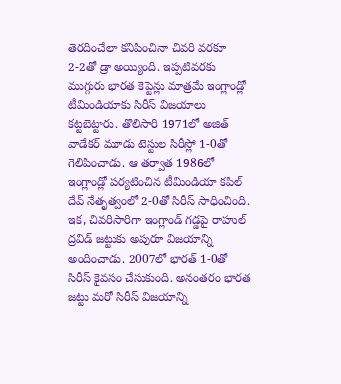తెరదించేలా కనిపించినా చివరి వరకూ 2-2తో డ్రా అయ్యింది. ఇప్పటివరకు ముగ్గురు భారత కెప్టెన్లు మాత్రమే ఇంగ్లాండ్లో టీమిండియాకు సిరీస్ విజయాలు కట్టబెట్టారు. తొలిసారి 1971లో అజిత్ వాడేకర్ మూడు టెస్టుల సిరీస్లో 1-0తో గెలిపించాడు. ఆ తర్వాత 1986లో ఇంగ్లాండ్లో పర్యటించిన టీమిండియా కపిల్ దేవ్ నేతృత్వంలో 2-0తో సిరీస్ సాధించింది. ఇక, చివరిసారిగా ఇంగ్లాండ్ గడ్డపై రాహుల్ ద్రవిడ్ జట్టుకు అపురూ విజయాన్ని అందించాడు. 2007లో భారత్ 1-0తో సిరీస్ కైవసం చేసుకుంది. అనంతరం భారత జట్టు మరో సిరీస్ విజయాన్ని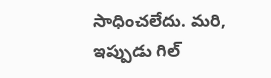సాధించలేదు. మరి, ఇప్పుడు గిల్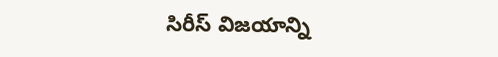సిరీస్ విజయాన్ని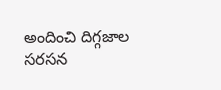అందించి దిగ్గజాల సరసన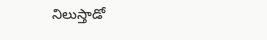నిలుస్తాడో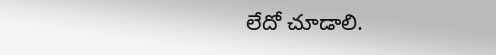లేదో చూడాలి.